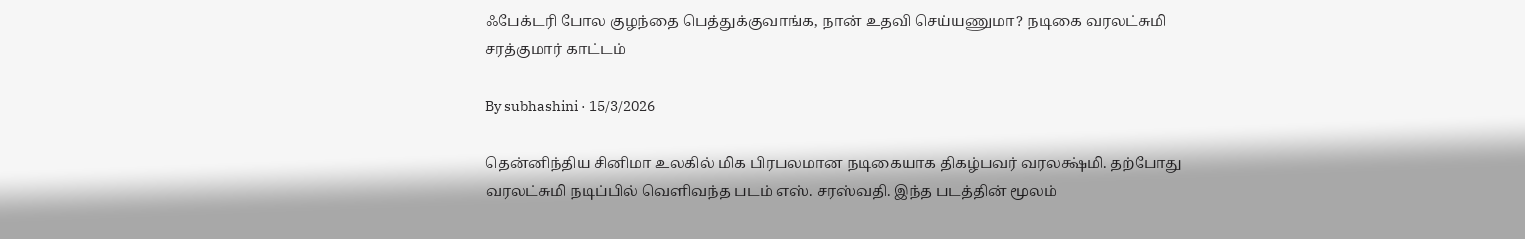ஃபேக்டரி போல குழந்தை பெத்துக்குவாங்க, நான் உதவி செய்யணுமா? நடிகை வரலட்சுமி சரத்குமார் காட்டம்

By subhashini · 15/3/2026

தென்னிந்திய சினிமா உலகில் மிக பிரபலமான நடிகையாக திகழ்பவர் வரலக்ஷ்மி. தற்போது வரலட்சுமி நடிப்பில் வெளிவந்த படம் எஸ். சரஸ்வதி. இந்த படத்தின் மூலம்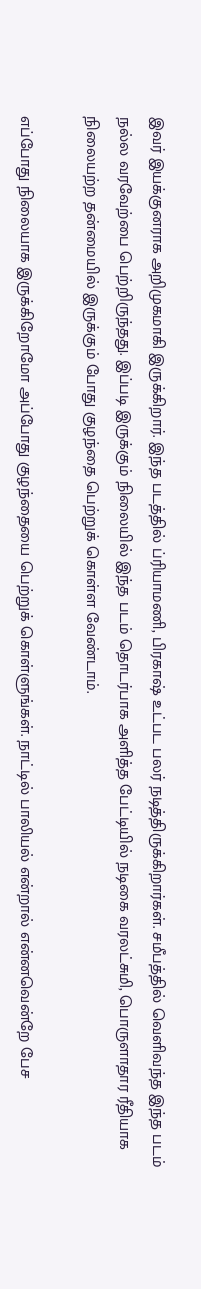இவர் இயக்குனராக அறிமுகமாகி இருக்கிறார். இந்த படத்தில் ப்ரியாமணி, பிரகாஷ் உட்பட பலர் நடித்திருக்கிறார்கள். சமீபத்தில் வெளிவந்த இந்த படம் நல்ல வரவேற்பை பெற்றிருந்தது. இப்படி இருக்கும் நிலையில் இந்த படம் தொடர்பாக அளித்த பேட்டியில் நடிகை வரலட்சுமி, பொருளாதார ரீதியாக நிலையற்ற தன்மையில் இருக்கும் போது குழந்தை பெற்றுக் கொள்ள வேண்டாம்.

எப்போது நிலையாக இருக்கிறோமோ அப்போது குழந்தையை பெற்றுக் கொள்ளுங்கள். நாட்டில் பாலியல் என்றால் என்னவென்றே பேச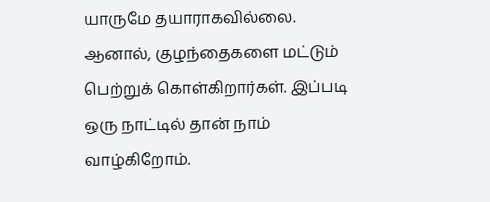யாருமே தயாராகவில்லை. ஆனால், குழந்தைகளை மட்டும் பெற்றுக் கொள்கிறார்கள். இப்படி ஒரு நாட்டில் தான் நாம் வாழ்கிறோம்.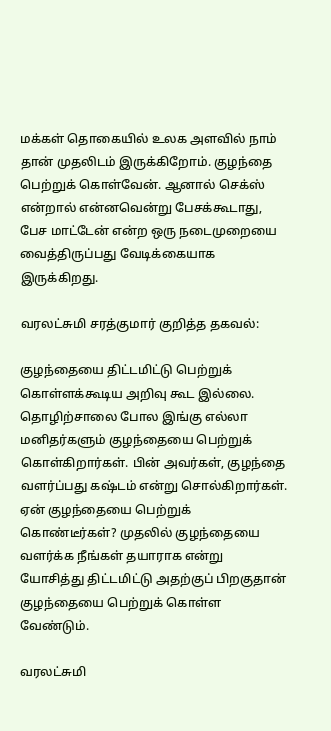மக்கள் தொகையில் உலக அளவில் நாம் தான் முதலிடம் இருக்கிறோம். குழந்தை பெற்றுக் கொள்வேன். ஆனால் செக்ஸ் என்றால் என்னவென்று பேசக்கூடாது, பேச மாட்டேன் என்ற ஒரு நடைமுறையை வைத்திருப்பது வேடிக்கையாக இருக்கிறது.

வரலட்சுமி சரத்குமார் குறித்த தகவல்:

குழந்தையை திட்டமிட்டு பெற்றுக் கொள்ளக்கூடிய அறிவு கூட இல்லை. தொழிற்சாலை போல இங்கு எல்லா மனிதர்களும் குழந்தையை பெற்றுக் கொள்கிறார்கள். பின் அவர்கள், குழந்தை வளர்ப்பது கஷ்டம் என்று சொல்கிறார்கள். ஏன் குழந்தையை பெற்றுக் கொண்டீர்கள்? முதலில் குழந்தையை வளர்க்க நீங்கள் தயாராக என்று யோசித்து திட்டமிட்டு அதற்குப் பிறகுதான் குழந்தையை பெற்றுக் கொள்ள வேண்டும்.

வரலட்சுமி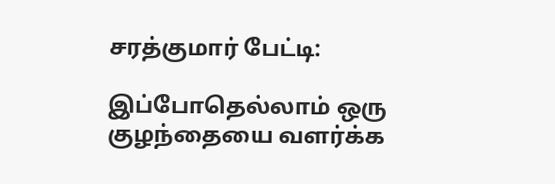சரத்குமார் பேட்டி:

இப்போதெல்லாம் ஒரு குழந்தையை வளர்க்க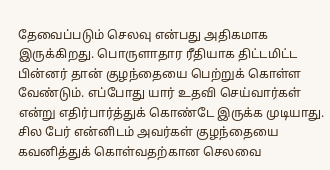தேவைப்படும் செலவு என்பது அதிகமாக இருக்கிறது. பொருளாதார ரீதியாக திட்டமிட்ட பின்னர் தான் குழந்தையை பெற்றுக் கொள்ள வேண்டும். எப்போது யார் உதவி செய்வார்கள் என்று எதிர்பார்த்துக் கொண்டே இருக்க முடியாது. சில பேர் என்னிடம் அவர்கள் குழந்தையை கவனித்துக் கொள்வதற்கான செலவை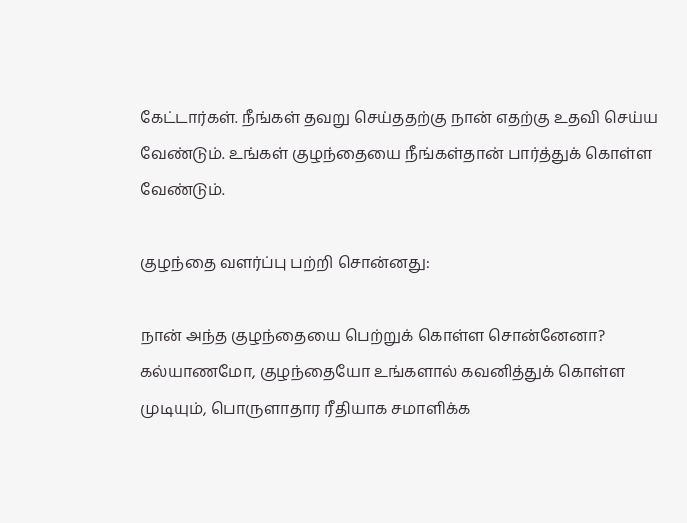கேட்டார்கள். நீங்கள் தவறு செய்ததற்கு நான் எதற்கு உதவி செய்ய வேண்டும். உங்கள் குழந்தையை நீங்கள்தான் பார்த்துக் கொள்ள வேண்டும்.

குழந்தை வளர்ப்பு பற்றி சொன்னது:

நான் அந்த குழந்தையை பெற்றுக் கொள்ள சொன்னேனா? கல்யாணமோ, குழந்தையோ உங்களால் கவனித்துக் கொள்ள முடியும், பொருளாதார ரீதியாக சமாளிக்க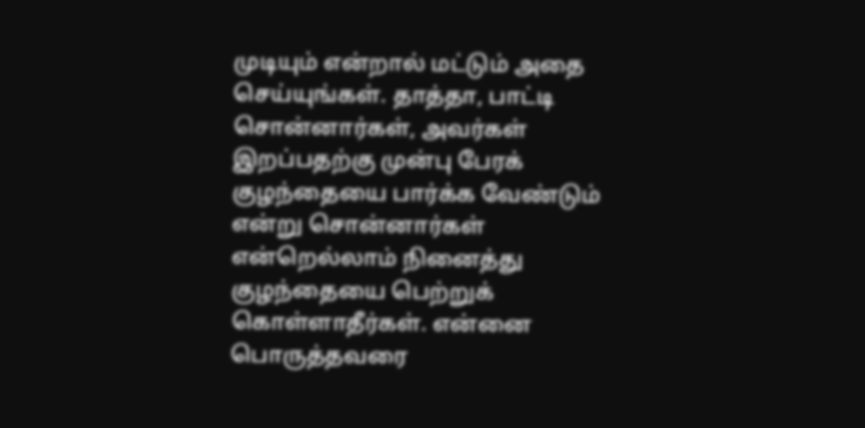முடியும் என்றால் மட்டும் அதை செய்யுங்கள். தாத்தா, பாட்டி சொன்னார்கள், அவர்கள் இறப்பதற்கு முன்பு பேரக் குழந்தையை பார்க்க வேண்டும் என்று சொன்னார்கள் என்றெல்லாம் நினைத்து குழந்தையை பெற்றுக் கொள்ளாதீர்கள். என்னை பொருத்தவரை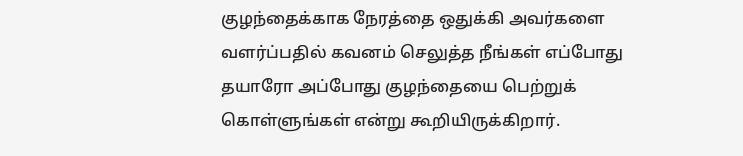குழந்தைக்காக நேரத்தை ஒதுக்கி அவர்களை வளர்ப்பதில் கவனம் செலுத்த நீங்கள் எப்போது தயாரோ அப்போது குழந்தையை பெற்றுக் கொள்ளுங்கள் என்று கூறியிருக்கிறார்.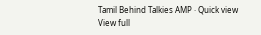Tamil Behind Talkies AMP · Quick view
View full